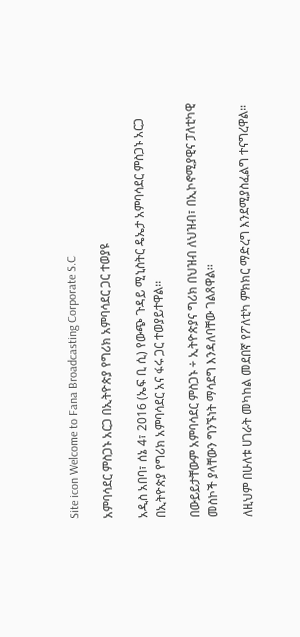Site icon Welcome to Fana Broadcasting Corporate S.C

አምባሳደር ምስጋኑ አርጋ በኢትዮጵያ የግሪክ አምባሳደር ጋር ተወያዩ

አዲስ አበባ፣ ሰኔ 4፣ 2016 (ኤፍ ቢ ሲ) የውጭ ጉዳይ ሚኒስትር ዴኤታ አምባሳደር ምስጋኑ አርጋ በኢትዮጵያ የግሪክ አምባሳደር አና ፋሩ ጋር ተወያይተዋል፡፡

በውይይታቸውም አምባሳደር ምስጋኑ ÷ ኢትዮጵያና ግሪክ በህዝብ ለህዝብ፣ በኢኮኖሚያዊና ፓለቲካዊ መስኮች ያላቸውን ግንኙነት ማሳደግ እንዳለባቸው ገልጸዋል፡፡

ለዚህም በሁለቱ ሀገራት መካከል መደበኛ የፖለቲካ ምክክር ማድረግ እንደሚያስፈልግ ተናግረዋል።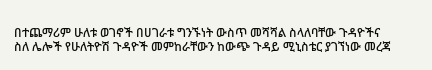በተጨማሪም ሁለቱ ወገኖች በሀገራቱ ግንኙነት ውስጥ መሻሻል ስላለባቸው ጉዳዮችና ስለ ሌሎች የሁለትዮሽ ጉዳዮች መምከራቸውን ከውጭ ጉዳይ ሚኒስቴር ያገኘነው መረጃ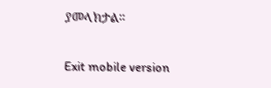ያመላክታል፡፡

Exit mobile version